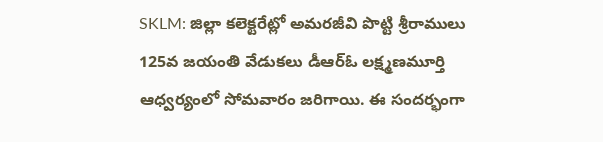SKLM: జిల్లా కలెక్టరేట్లో అమరజీవి పొట్టి శ్రీరాములు 125వ జయంతి వేడుకలు డీఆర్ఓ లక్ష్మణమూర్తి ఆధ్వర్యంలో సోమవారం జరిగాయి. ఈ సందర్భంగా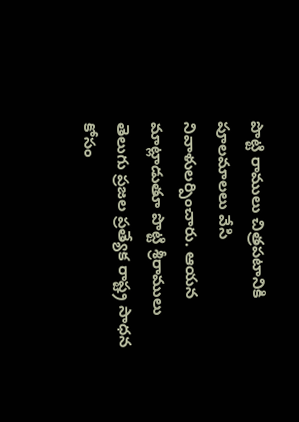పొట్టి రాములు చిత్రపటానికి పూలమాలలు వేసి నివాళులర్పించారు. ఆయన మాట్లాడుతూ పొట్టి శ్రీరాములు తెలుగు ప్రజల ప్రత్యేక రాష్ట్ర సాధన కోసం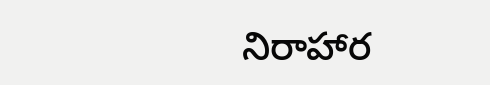నిరాహార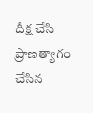దీక్ష చేసి ప్రాణత్యాగం చేసిన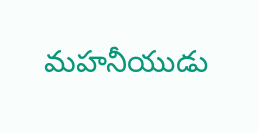మహనీయుడు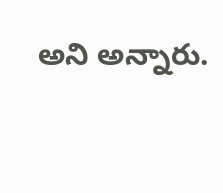అని అన్నారు.